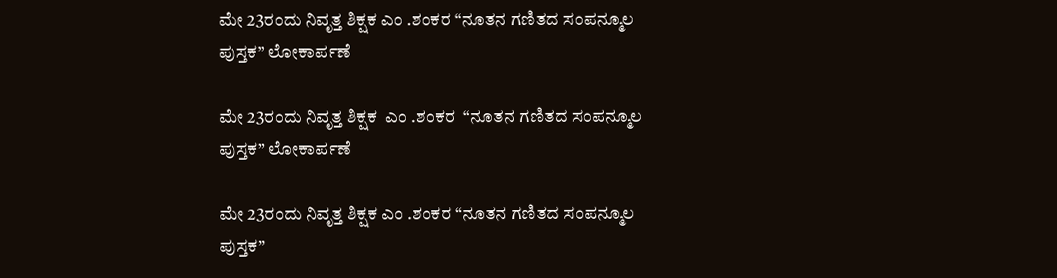ಮೇ 23ರಂದು ನಿವೃತ್ತ ಶಿಕ್ಷಕ ಎಂ .ಶಂಕರ “ನೂತನ ಗಣಿತದ ಸಂಪನ್ಮೂಲ ಪುಸ್ತಕ” ಲೋಕಾರ್ಪಣೆ

ಮೇ 23ರಂದು ನಿವೃತ್ತ ಶಿಕ್ಷಕ  ಎಂ .ಶಂಕರ  “ನೂತನ ಗಣಿತದ ಸಂಪನ್ಮೂಲ ಪುಸ್ತಕ” ಲೋಕಾರ್ಪಣೆ

ಮೇ 23ರಂದು ನಿವೃತ್ತ ಶಿಕ್ಷಕ ಎಂ .ಶಂಕರ “ನೂತನ ಗಣಿತದ ಸಂಪನ್ಮೂಲ ಪುಸ್ತಕ”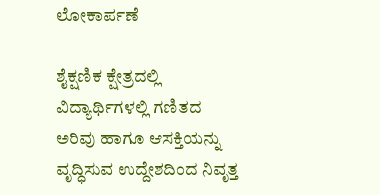ಲೋಕಾರ್ಪಣೆ

ಶೈಕ್ಷಣಿಕ ಕ್ಷೇತ್ರದಲ್ಲಿ ವಿದ್ಯಾರ್ಥಿಗಳಲ್ಲಿ ಗಣಿತದ ಅರಿವು ಹಾಗೂ ಆಸಕ್ತಿಯನ್ನು ವೃದ್ಧಿಸುವ ಉದ್ದೇಶದಿಂದ ನಿವೃತ್ತ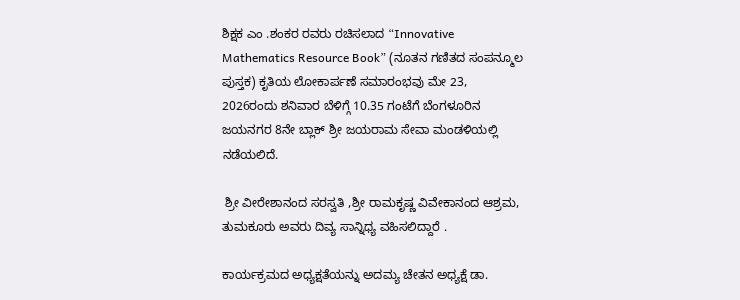ಶಿಕ್ಷಕ ಎಂ .ಶಂಕರ ರವರು ರಚಿಸಲಾದ “Innovative Mathematics Resource Book” (ನೂತನ ಗಣಿತದ ಸಂಪನ್ಮೂಲ ಪುಸ್ತಕ) ಕೃತಿಯ ಲೋಕಾರ್ಪಣೆ ಸಮಾರಂಭವು ಮೇ 23, 2026ರಂದು ಶನಿವಾರ ಬೆಳಿಗ್ಗೆ 10.35 ಗಂಟೆಗೆ ಬೆಂಗಳೂರಿನ ಜಯನಗರ 8ನೇ ಬ್ಲಾಕ್ ಶ್ರೀ ಜಯರಾಮ ಸೇವಾ ಮಂಡಳಿಯಲ್ಲಿ ನಡೆಯಲಿದೆ.

 ಶ್ರೀ ವೀರೇಶಾನಂದ ಸರಸ್ವತಿ ,ಶ್ರೀ ರಾಮಕೃಷ್ಣ ವಿವೇಕಾನಂದ ಆಶ್ರಮ, ತುಮಕೂರು ಅವರು ದಿವ್ಯ ಸಾನ್ನಿಧ್ಯ ವಹಿಸಲಿದ್ದಾರೆ .

ಕಾರ್ಯಕ್ರಮದ ಅಧ್ಯಕ್ಷತೆಯನ್ನು ಅದಮ್ಯ ಚೇತನ ಅಧ್ಯಕ್ಷೆ ಡಾ.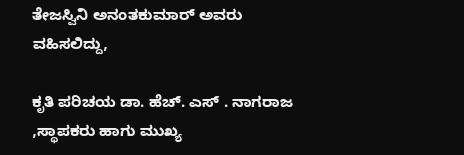ತೇಜಸ್ವಿನಿ ಅನಂತಕುಮಾರ್ ಅವರು ವಹಿಸಲಿದ್ದು,

ಕೃತಿ ಪರಿಚಯ ಡಾ. ಹೆಚ್. ಎಸ್ . ನಾಗರಾಜ ,ಸ್ಥಾಪಕರು ಹಾಗು ಮುಖ್ಯ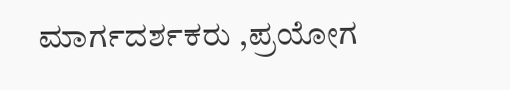ಮಾರ್ಗದರ್ಶಕರು ,ಪ್ರಯೋಗ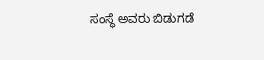ಸಂಸ್ಥೆ ಅವರು ಬಿಡುಗಡೆ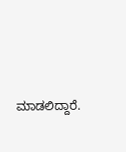ಮಾಡಲಿದ್ದಾರೆ.